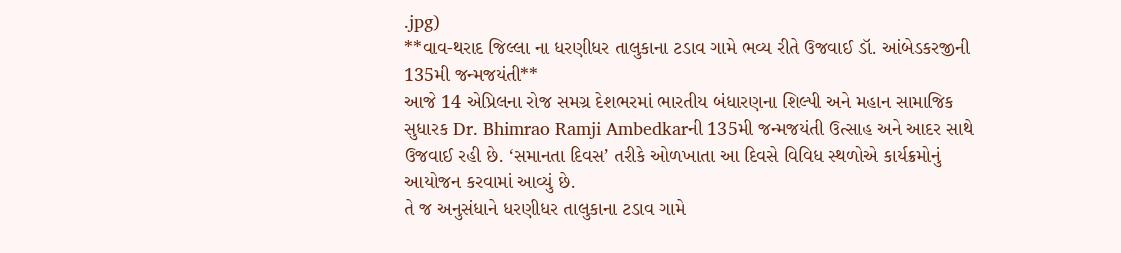.jpg)
**વાવ-થરાદ જિલ્લા ના ધરણીધર તાલુકાના ટડાવ ગામે ભવ્ય રીતે ઉજવાઈ ડૉ. આંબેડકરજીની 135મી જન્મજયંતી**
આજે 14 એપ્રિલના રોજ સમગ્ર દેશભરમાં ભારતીય બંધારણના શિલ્પી અને મહાન સામાજિક સુધારક Dr. Bhimrao Ramji Ambedkarની 135મી જન્મજયંતી ઉત્સાહ અને આદર સાથે ઉજવાઈ રહી છે. ‘સમાનતા દિવસ’ તરીકે ઓળખાતા આ દિવસે વિવિધ સ્થળોએ કાર્યક્રમોનું આયોજન કરવામાં આવ્યું છે.
તે જ અનુસંધાને ધરણીધર તાલુકાના ટડાવ ગામે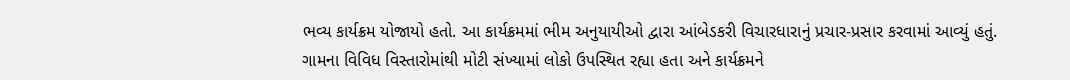ભવ્ય કાર્યક્રમ યોજાયો હતો. આ કાર્યક્રમમાં ભીમ અનુયાયીઓ દ્વારા આંબેડકરી વિચારધારાનું પ્રચાર-પ્રસાર કરવામાં આવ્યું હતું. ગામના વિવિધ વિસ્તારોમાંથી મોટી સંખ્યામાં લોકો ઉપસ્થિત રહ્યા હતા અને કાર્યક્રમને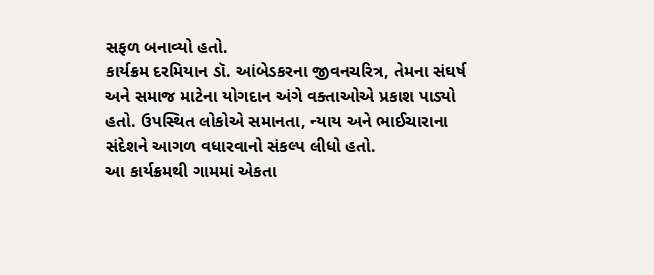સફળ બનાવ્યો હતો.
કાર્યક્રમ દરમિયાન ડૉ. આંબેડકરના જીવનચરિત્ર, તેમના સંઘર્ષ અને સમાજ માટેના યોગદાન અંગે વક્તાઓએ પ્રકાશ પાડ્યો હતો. ઉપસ્થિત લોકોએ સમાનતા, ન્યાય અને ભાઈચારાના સંદેશને આગળ વધારવાનો સંકલ્પ લીધો હતો.
આ કાર્યક્રમથી ગામમાં એકતા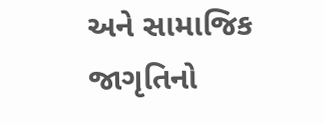અને સામાજિક જાગૃતિનો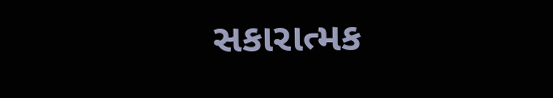સકારાત્મક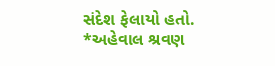સંદેશ ફેલાયો હતો.
*અહેવાલ શ્રવણ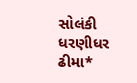સોલંકી ધરણીધર ઢીમા*